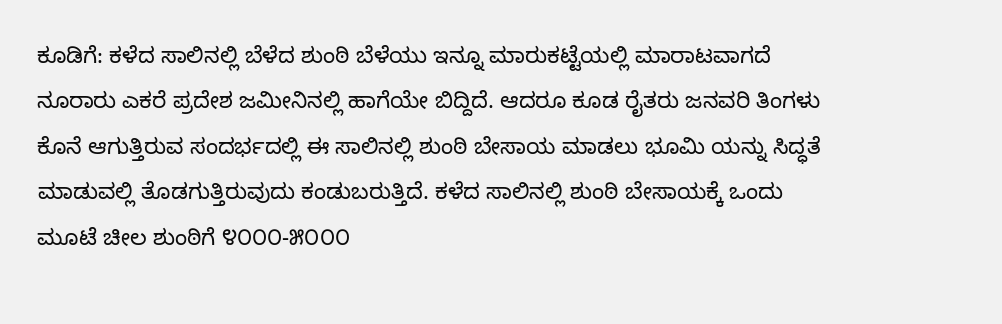ಕೂಡಿಗೆ: ಕಳೆದ ಸಾಲಿನಲ್ಲಿ ಬೆಳೆದ ಶುಂಠಿ ಬೆಳೆಯು ಇನ್ನೂ ಮಾರುಕಟ್ಟೆಯಲ್ಲಿ ಮಾರಾಟವಾಗದೆ ನೂರಾರು ಎಕರೆ ಪ್ರದೇಶ ಜಮೀನಿನಲ್ಲಿ ಹಾಗೆಯೇ ಬಿದ್ದಿದೆ. ಆದರೂ ಕೂಡ ರೈತರು ಜನವರಿ ತಿಂಗಳು ಕೊನೆ ಆಗುತ್ತಿರುವ ಸಂದರ್ಭದಲ್ಲಿ ಈ ಸಾಲಿನಲ್ಲಿ ಶುಂಠಿ ಬೇಸಾಯ ಮಾಡಲು ಭೂಮಿ ಯನ್ನು ಸಿದ್ಧತೆ ಮಾಡುವಲ್ಲಿ ತೊಡಗುತ್ತಿರುವುದು ಕಂಡುಬರುತ್ತಿದೆ. ಕಳೆದ ಸಾಲಿನಲ್ಲಿ ಶುಂಠಿ ಬೇಸಾಯಕ್ಕೆ ಒಂದು ಮೂಟೆ ಚೀಲ ಶುಂಠಿಗೆ ೪೦೦೦-೫೦೦೦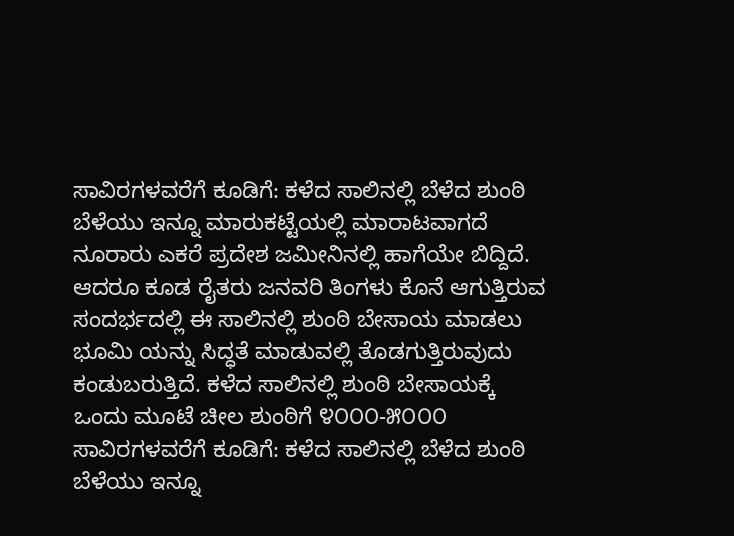ಸಾವಿರಗಳವರೆಗೆ ಕೂಡಿಗೆ: ಕಳೆದ ಸಾಲಿನಲ್ಲಿ ಬೆಳೆದ ಶುಂಠಿ ಬೆಳೆಯು ಇನ್ನೂ ಮಾರುಕಟ್ಟೆಯಲ್ಲಿ ಮಾರಾಟವಾಗದೆ ನೂರಾರು ಎಕರೆ ಪ್ರದೇಶ ಜಮೀನಿನಲ್ಲಿ ಹಾಗೆಯೇ ಬಿದ್ದಿದೆ. ಆದರೂ ಕೂಡ ರೈತರು ಜನವರಿ ತಿಂಗಳು ಕೊನೆ ಆಗುತ್ತಿರುವ ಸಂದರ್ಭದಲ್ಲಿ ಈ ಸಾಲಿನಲ್ಲಿ ಶುಂಠಿ ಬೇಸಾಯ ಮಾಡಲು ಭೂಮಿ ಯನ್ನು ಸಿದ್ಧತೆ ಮಾಡುವಲ್ಲಿ ತೊಡಗುತ್ತಿರುವುದು ಕಂಡುಬರುತ್ತಿದೆ. ಕಳೆದ ಸಾಲಿನಲ್ಲಿ ಶುಂಠಿ ಬೇಸಾಯಕ್ಕೆ ಒಂದು ಮೂಟೆ ಚೀಲ ಶುಂಠಿಗೆ ೪೦೦೦-೫೦೦೦ ಸಾವಿರಗಳವರೆಗೆ ಕೂಡಿಗೆ: ಕಳೆದ ಸಾಲಿನಲ್ಲಿ ಬೆಳೆದ ಶುಂಠಿ ಬೆಳೆಯು ಇನ್ನೂ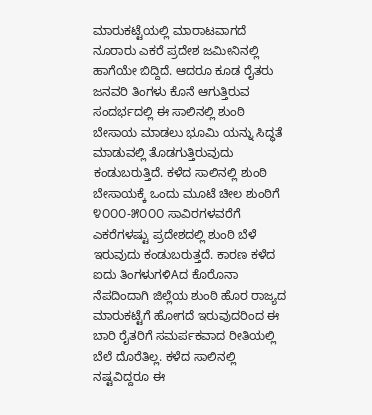ಮಾರುಕಟ್ಟೆಯಲ್ಲಿ ಮಾರಾಟವಾಗದೆ ನೂರಾರು ಎಕರೆ ಪ್ರದೇಶ ಜಮೀನಿನಲ್ಲಿ ಹಾಗೆಯೇ ಬಿದ್ದಿದೆ. ಆದರೂ ಕೂಡ ರೈತರು ಜನವರಿ ತಿಂಗಳು ಕೊನೆ ಆಗುತ್ತಿರುವ ಸಂದರ್ಭದಲ್ಲಿ ಈ ಸಾಲಿನಲ್ಲಿ ಶುಂಠಿ ಬೇಸಾಯ ಮಾಡಲು ಭೂಮಿ ಯನ್ನು ಸಿದ್ಧತೆ ಮಾಡುವಲ್ಲಿ ತೊಡಗುತ್ತಿರುವುದು ಕಂಡುಬರುತ್ತಿದೆ. ಕಳೆದ ಸಾಲಿನಲ್ಲಿ ಶುಂಠಿ ಬೇಸಾಯಕ್ಕೆ ಒಂದು ಮೂಟೆ ಚೀಲ ಶುಂಠಿಗೆ ೪೦೦೦-೫೦೦೦ ಸಾವಿರಗಳವರೆಗೆ ಎಕರೆಗಳಷ್ಟು ಪ್ರದೇಶದಲ್ಲಿ ಶುಂಠಿ ಬೆಳೆ ಇರುವುದು ಕಂಡುಬರುತ್ತದೆ. ಕಾರಣ ಕಳೆದ ಐದು ತಿಂಗಳುಗಳಿAದ ಕೊರೊನಾ ನೆಪದಿಂದಾಗಿ ಜಿಲ್ಲೆಯ ಶುಂಠಿ ಹೊರ ರಾಜ್ಯದ ಮಾರುಕಟ್ಟೆಗೆ ಹೋಗದೆ ಇರುವುದರಿಂದ ಈ ಬಾರಿ ರೈತರಿಗೆ ಸಮರ್ಪಕವಾದ ರೀತಿಯಲ್ಲಿ ಬೆಲೆ ದೊರೆತಿಲ್ಲ. ಕಳೆದ ಸಾಲಿನಲ್ಲಿ ನಷ್ಟವಿದ್ದರೂ ಈ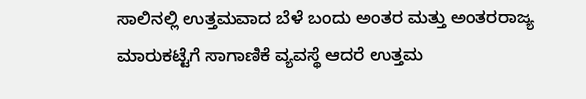ಸಾಲಿನಲ್ಲಿ ಉತ್ತಮವಾದ ಬೆಳೆ ಬಂದು ಅಂತರ ಮತ್ತು ಅಂತರರಾಜ್ಯ ಮಾರುಕಟ್ಟೆಗೆ ಸಾಗಾಣಿಕೆ ವ್ಯವಸ್ಥೆ ಆದರೆ ಉತ್ತಮ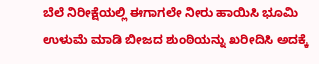ಬೆಲೆ ನಿರೀಕ್ಷೆಯಲ್ಲಿ ಈಗಾಗಲೇ ನೀರು ಹಾಯಿಸಿ ಭೂಮಿ ಉಳುಮೆ ಮಾಡಿ ಬೀಜದ ಶುಂಠಿಯನ್ನು ಖರೀದಿಸಿ ಅದಕ್ಕೆ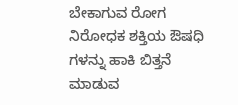ಬೇಕಾಗುವ ರೋಗ ನಿರೋಧಕ ಶಕ್ತಿಯ ಔಷಧಿ ಗಳನ್ನು ಹಾಕಿ ಬಿತ್ತನೆ ಮಾಡುವ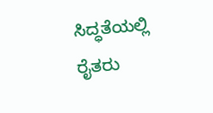ಸಿದ್ಧತೆಯಲ್ಲಿ ರೈತರು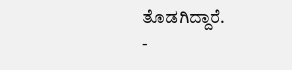ತೊಡಗಿದ್ದಾರೆ.
-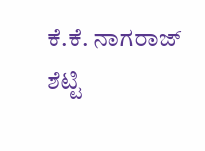ಕೆ.ಕೆ. ನಾಗರಾಜ್ ಶೆಟ್ಟಿ